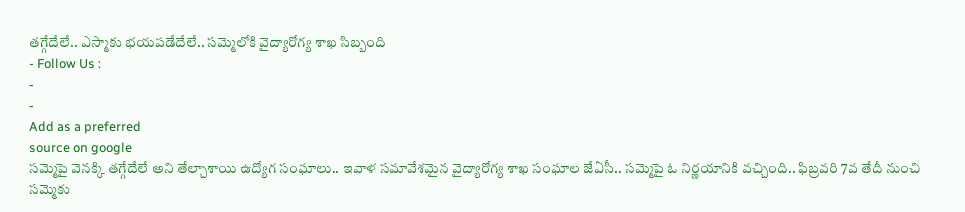తగ్గేదేలే.. ఎస్మాకు భయపడేదేలే.. సమ్మెలోకి వైద్యారోగ్య శాఖ సిబ్బంది
- Follow Us :
-
-
Add as a preferred
source on google
సమ్మెపై వెనక్కి తగ్గేదేలే అని తేల్చాశాయి ఉద్యోగ సంఘాలు.. ఇవాళ సమావేశమైన వైద్యారోగ్య శాఖ సంఘాల జేఏసీ.. సమ్మెపై ఓ నిర్ణయానికి వచ్చింది.. ఫిబ్రవరి 7వ తేదీ నుంచి సమ్మెకు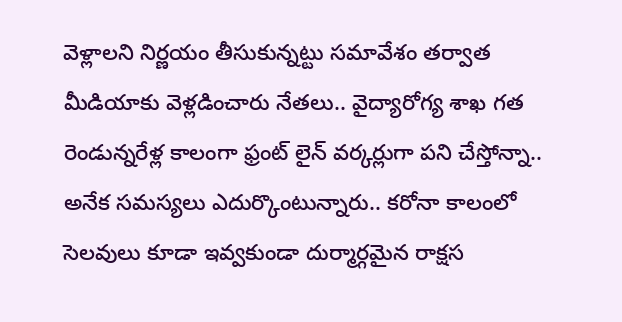వెళ్లాలని నిర్ణయం తీసుకున్నట్టు సమావేశం తర్వాత మీడియాకు వెళ్లడించారు నేతలు.. వైద్యారోగ్య శాఖ గత రెండున్నరేళ్ల కాలంగా ఫ్రంట్ లైన్ వర్కర్లుగా పని చేస్తోన్నా.. అనేక సమస్యలు ఎదుర్కొంటున్నారు.. కరోనా కాలంలో సెలవులు కూడా ఇవ్వకుండా దుర్మార్గమైన రాక్షస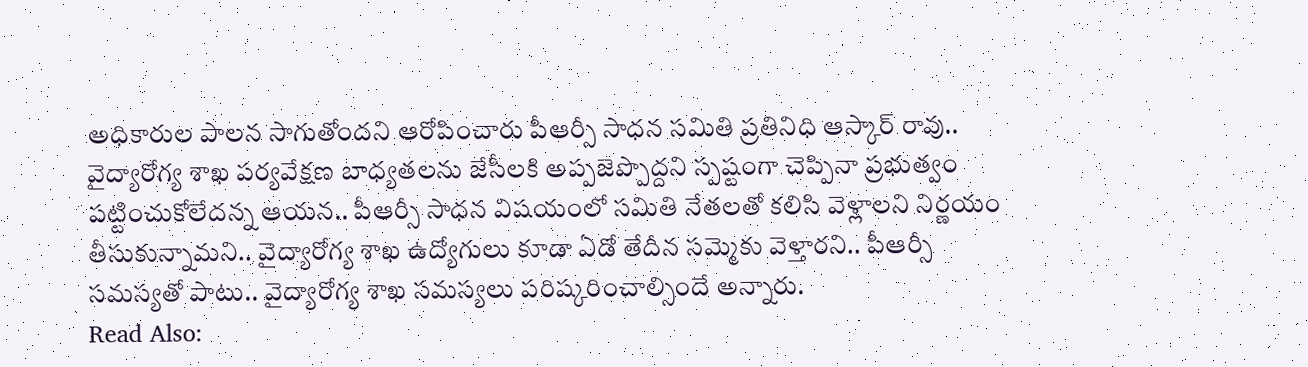అధికారుల పాలన సాగుతోందని ఆరోపించారు పీఆర్సీ సాధన సమితి ప్రతినిధి ఆస్కార్ రావు.. వైద్యారోగ్య శాఖ పర్యవేక్షణ బాధ్యతలను జేసీలకి అప్పజెప్పొద్దని స్పష్టంగా చెప్పినా ప్రభుత్వం పట్టించుకోలేదన్న ఆయన.. పీఆర్సీ సాధన విషయంలో సమితి నేతలతో కలిసి వెళ్లాలని నిర్ణయం తీసుకున్నామని.. వైద్యారోగ్య శాఖ ఉద్యోగులు కూడా ఏడో తేదీన సమ్మెకు వెళ్తారని.. పీఆర్సీ సమస్యతో పాటు.. వైద్యారోగ్య శాఖ సమస్యలు పరిష్కరించాల్సిందే అన్నారు.
Read Also: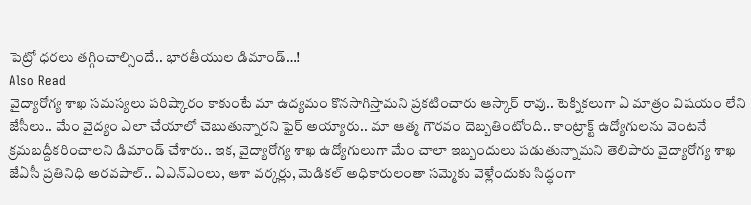పెట్రో ధరలు తగ్గించాల్సిందే.. భారతీయుల డిమాండ్…!
Also Read
వైద్యారోగ్య శాఖ సమస్యలు పరిష్కారం కాకుంటే మా ఉద్యమం కొనసాగిస్తామని ప్రకటించారు ఆస్కార్ రావు.. టెక్నికలుగా ఏ మాత్రం విషయం లేని జేసీలు.. మేం వైద్యం ఎలా చేయాలో చెబుతున్నారని ఫైర్ అయ్యారు.. మా ఆత్మ గౌరవం దెబ్బతింటోంది.. కాంట్రాక్ట్ ఉద్యోగులను వెంటనే క్రమబద్దీకరించాలని డిమాండ్ చేశారు.. ఇక, వైద్యారోగ్య శాఖ ఉద్యోగులుగా మేం చాలా ఇబ్బందులు పడుతున్నామని తెలిపారు వైద్యారోగ్య శాఖ జేఏసీ ప్రతినిధి అరవపాల్.. ఏఎన్ఎంలు, ఆశా వర్కర్లు, మెడికల్ అధికారులంతా సమ్మెకు వెళ్లేందుకు సిద్ధంగా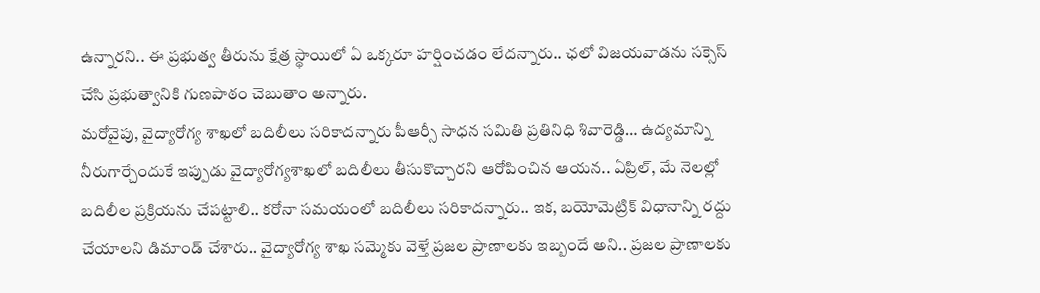ఉన్నారని.. ఈ ప్రభుత్వ తీరును క్షేత్ర స్థాయిలో ఏ ఒక్కరూ హర్షించడం లేదన్నారు.. ఛలో విజయవాడను సక్సెస్ చేసి ప్రభుత్వానికి గుణపాఠం చెబుతాం అన్నారు.
మరోవైపు, వైద్యారోగ్య శాఖలో బదిలీలు సరికాదన్నారు పీఆర్సీ సాధన సమితి ప్రతినిధి శివారెడ్డి… ఉద్యమాన్ని నీరుగార్చేందుకే ఇప్పుడు వైద్యారోగ్యశాఖలో బదిలీలు తీసుకొచ్చారని ఆరోపించిన ఆయన.. ఏప్రిల్, మే నెలల్లో బదిలీల ప్రక్రియను చేపట్టాలి.. కరోనా సమయంలో బదిలీలు సరికాదన్నారు.. ఇక, బయోమెట్రిక్ విధానాన్ని రద్దు చేయాలని డిమాండ్ చేశారు.. వైద్యారోగ్య శాఖ సమ్మెకు వెళ్తే ప్రజల ప్రాణాలకు ఇబ్బందే అని.. ప్రజల ప్రాణాలకు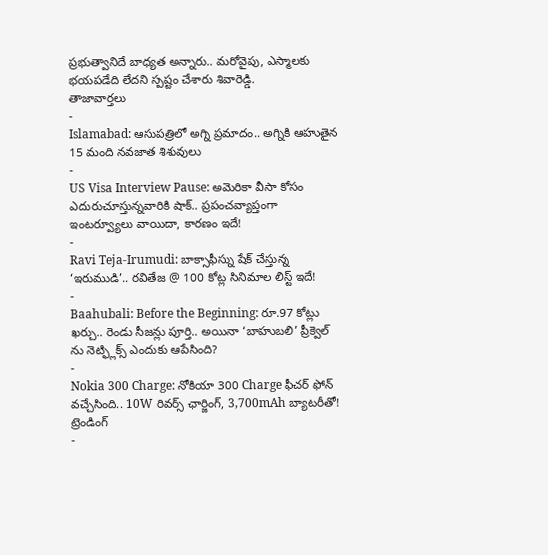ప్రభుత్వానిదే బాధ్యత అన్నారు.. మరోవైపు, ఎస్మాలకు భయపడేది లేదని స్పష్టం చేశారు శివారెడ్డి.
తాజావార్తలు
-
Islamabad: ఆసుపత్రిలో అగ్ని ప్రమాదం.. అగ్నికి ఆహుతైన 15 మంది నవజాత శిశువులు
-
US Visa Interview Pause: అమెరికా వీసా కోసం ఎదురుచూస్తున్నవారికి షాక్.. ప్రపంచవ్యాప్తంగా ఇంటర్వ్యూలు వాయిదా, కారణం ఇదే!
-
Ravi Teja-Irumudi: బాక్సాఫీస్ను షేక్ చేస్తున్న ‘ఇరుముడి’.. రవితేజ @ 100 కోట్ల సినిమాల లిస్ట్ ఇదే!
-
Baahubali: Before the Beginning: రూ.97 కోట్లు ఖర్చు.. రెండు సీజన్లు పూర్తి.. అయినా ‘బాహుబలి’ ప్రీక్వెల్ ను నెట్ఫ్లిక్స్ ఎందుకు ఆపేసింది?
-
Nokia 300 Charge: నోకియా 300 Charge ఫీచర్ ఫోన్ వచ్చేసింది.. 10W రివర్స్ ఛార్జింగ్, 3,700mAh బ్యాటరీతో!
ట్రెండింగ్
-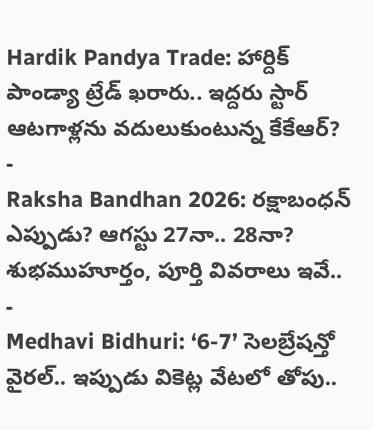Hardik Pandya Trade: హార్దిక్ పాండ్యా ట్రేడ్ ఖరారు.. ఇద్దరు స్టార్ ఆటగాళ్లను వదులుకుంటున్న కేకేఆర్?
-
Raksha Bandhan 2026: రక్షాబంధన్ ఎప్పుడు? ఆగస్టు 27నా.. 28నా? శుభముహూర్తం, పూర్తి వివరాలు ఇవే..
-
Medhavi Bidhuri: ‘6-7’ సెలబ్రేషన్తో వైరల్.. ఇప్పుడు వికెట్ల వేటలో తోపు..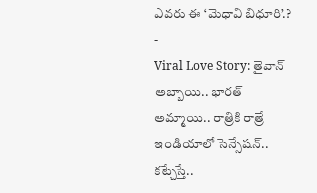ఎవరు ఈ ‘మెధావి బిధూరి’.?
-
Viral Love Story: తైవాన్ అబ్బాయి.. భారత్ అమ్మాయి.. రాత్రికి రాత్రే ఇండియాలో సెన్సేషన్.. కట్చేస్తే..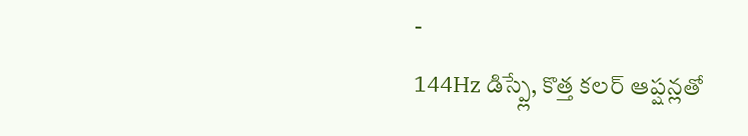-
144Hz డిస్ప్లే, కొత్త కలర్ ఆప్షన్లతో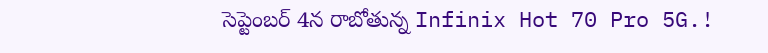సెప్టెంబర్ 4న రాబోతున్న Infinix Hot 70 Pro 5G.!